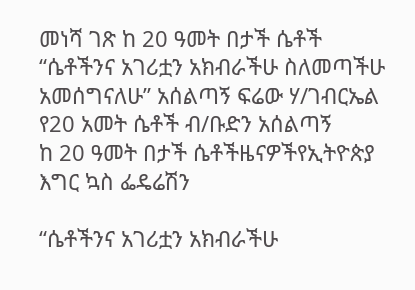መነሻ ገጽ ከ 20 ዓመት በታች ሴቶች “ሴቶችንና አገሪቷን አክብራችሁ ስለመጣችሁ አመሰግናለሁ” አሰልጣኝ ፍሬው ሃ/ገብርኤል የ20 አመት ሴቶች ብ/ቡድን አሰልጣኝ
ከ 20 ዓመት በታች ሴቶችዜናዎችየኢትዮጵያ እግር ኳስ ፌዴሬሽን

“ሴቶችንና አገሪቷን አክብራችሁ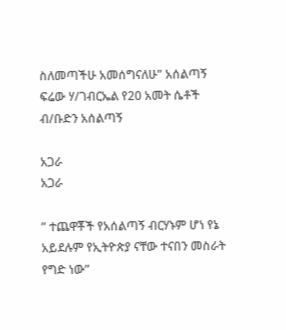ስለመጣችሁ አመሰግናለሁ” አሰልጣኝ ፍሬው ሃ/ገብርኤል የ20 አመት ሴቶች ብ/ቡድን አሰልጣኝ

አጋራ
አጋራ

” ተጨዋቾች የአሰልጣኝ ብርሃኑም ሆነ የኔ አይደሉም የኢትዮጵያ ናቸው ተናበን መስራት የግድ ነው”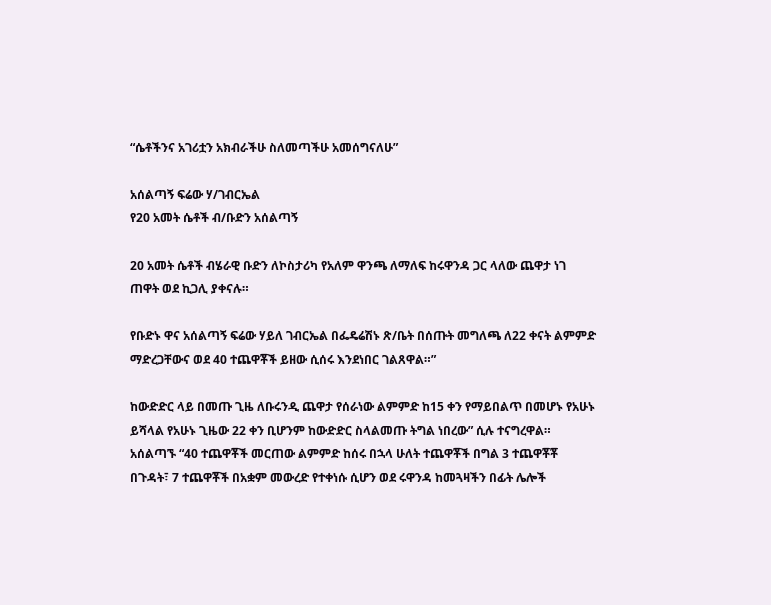“ሴቶችንና አገሪቷን አክብራችሁ ስለመጣችሁ አመሰግናለሁ”

አሰልጣኝ ፍሬው ሃ/ገብርኤል
የ20 አመት ሴቶች ብ/ቡድን አሰልጣኝ

20 አመት ሴቶች ብሄራዊ ቡድን ለኮስታሪካ የአለም ዋንጫ ለማለፍ ከሩዋንዳ ጋር ላለው ጨዋታ ነገ ጠዋት ወደ ኪጋሊ ያቀናሉ።

የቡድኑ ዋና አሰልጣኝ ፍሬው ሃይለ ገብርኤል በፌዴሬሽኑ ጽ/ቤት በሰጡት መግለጫ ለ22 ቀናት ልምምድ ማድረጋቸውና ወደ 40 ተጨዋቾች ይዘው ሲሰሩ እንደነበር ገልጸዋል።”

ከውድድር ላይ በመጡ ጊዜ ለቡሩንዲ ጨዋታ የሰራነው ልምምድ ከ15 ቀን የማይበልጥ በመሆኑ የአሁኑ ይሻላል የአሁኑ ጊዜው 22 ቀን ቢሆንም ከውድድር ስላልመጡ ትግል ነበረው” ሲሉ ተናግረዋል። አሰልጣኙ “40 ተጨዋቾች መርጠው ልምምድ ከሰሩ በኋላ ሁለት ተጨዋቾች በግል 3 ተጨዋቾቾ በጉዳት፣ 7 ተጨዋቾች በአቋም መውረድ የተቀነሱ ሲሆን ወደ ሩዋንዳ ከመጓዛችን በፊት ሌሎች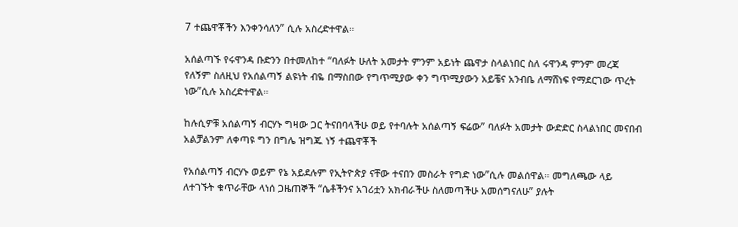7 ተጨዋቾችን እንቀንሳለን” ሲሉ አስረድተዋል።

አሰልጣኙ የሩዋንዳ ቡድንን በተመለከተ “ባለፉት ሁለት አመታት ምንም አይነት ጨዋታ ስላልነበር ስለ ሩዋንዳ ምንም መረጃ የለኝም ስለዚህ የአሰልጣኝ ልዩነት ብዬ በማስበው የግጥሚያው ቀን ግጥሚያውን አይቼና አንብቤ ለማሸነፍ የማደርገው ጥረት ነው”ሲሉ አስረድተዋል።

ከሉሲዎቹ አሰልጣኝ ብርሃኑ ግዛው ጋር ትናበባላችሁ ወይ የተባሉት አሰልጣኝ ፍሬው” ባለፉት አመታት ውድድር ስላልነበር መናበብ አልቻልንም ለቀጣዩ ግን በግሌ ዝግጁ ነኝ ተጨዋቾች

የአሰልጣኝ ብርሃኑ ወይም የኔ አይደሉም የኢትዮጵያ ናቸው ተናበን መስራት የግድ ነው”ሲሉ መልሰዋል። መግለጫው ላይ ለተገኙት ቁጥራቸው ላነሰ ጋዜጠኞች “ሴቶችንና አገሪቷን አክብራችሁ ስለመጣችሁ አመሰግናለሁ” ያሉት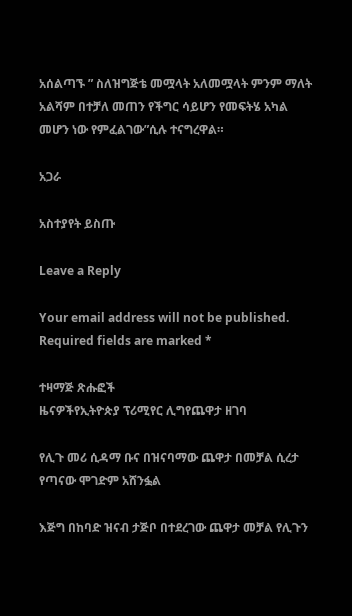አሰልጣኙ ” ስለዝግጅቴ መሟላት አለመሟላት ምንም ማለት አልሻም በተቻለ መጠን የችግር ሳይሆን የመፍትሄ አካል መሆን ነው የምፈልገው”ሲሉ ተናግረዋል።

አጋራ

አስተያየት ይስጡ

Leave a Reply

Your email address will not be published. Required fields are marked *

ተዛማጅ ጽሑፎች
ዜናዎችየኢትዮጵያ ፕሪሚየር ሊግየጨዋታ ዘገባ

የሊጉ መሪ ሲዳማ ቡና በዝናባማው ጨዋታ በመቻል ሲረታ የጣናው ሞገድም አሸንፏል

እጅግ በከባድ ዝናብ ታጅቦ በተደረገው ጨዋታ መቻል የሊጉን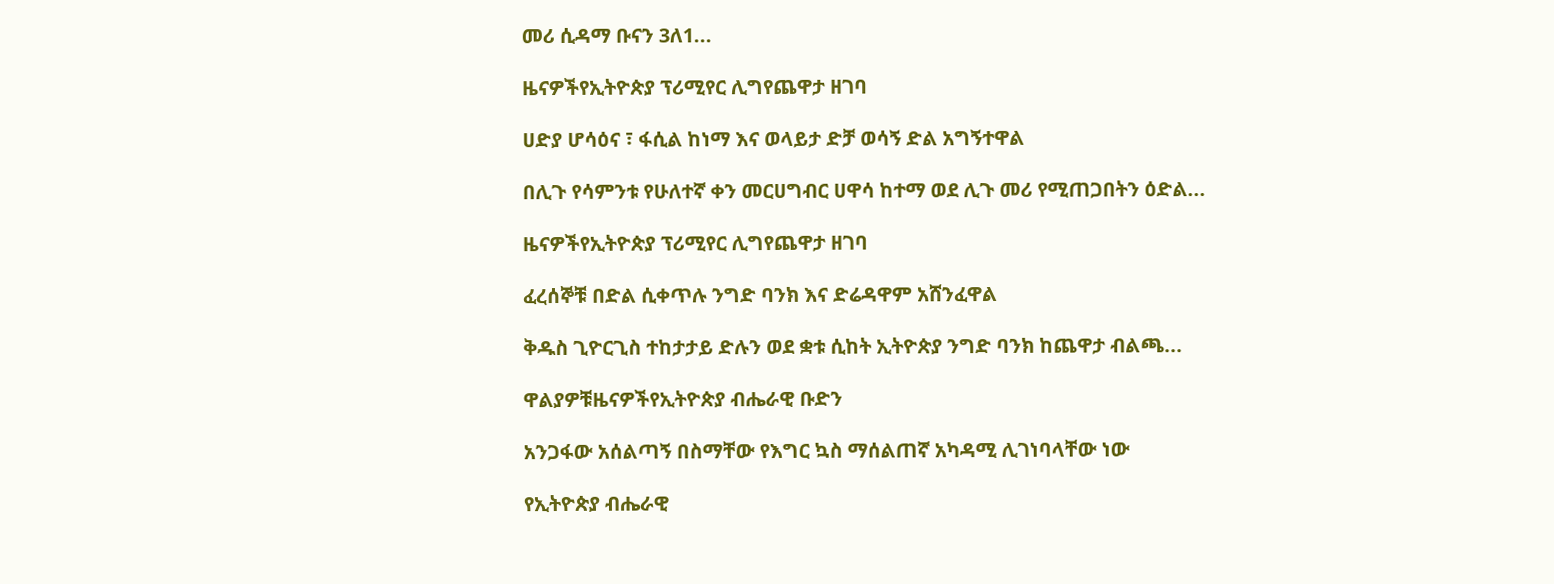መሪ ሲዳማ ቡናን 3ለ1...

ዜናዎችየኢትዮጵያ ፕሪሚየር ሊግየጨዋታ ዘገባ

ሀድያ ሆሳዕና ፣ ፋሲል ከነማ እና ወላይታ ድቻ ወሳኝ ድል አግኝተዋል

በሊጉ የሳምንቱ የሁለተኛ ቀን መርሀግብር ሀዋሳ ከተማ ወደ ሊጉ መሪ የሚጠጋበትን ዕድል...

ዜናዎችየኢትዮጵያ ፕሪሚየር ሊግየጨዋታ ዘገባ

ፈረሰኞቹ በድል ሲቀጥሉ ንግድ ባንክ እና ድሬዳዋም አሸንፈዋል

ቅዱስ ጊዮርጊስ ተከታታይ ድሉን ወደ ቋቱ ሲከት ኢትዮጵያ ንግድ ባንክ ከጨዋታ ብልጫ...

ዋልያዎቹዜናዎችየኢትዮጵያ ብሔራዊ ቡድን

አንጋፋው አሰልጣኝ በስማቸው የእግር ኳስ ማሰልጠኛ አካዳሚ ሊገነባላቸው ነው

የኢትዮጵያ ብሔራዊ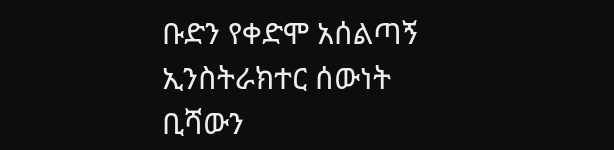ቡድን የቀድሞ አሰልጣኝ ኢንስትራክተር ሰውነት ቢሻውን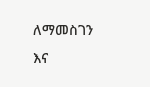ለማመስገን እና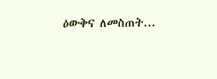ዕውቅና ለመስጠት...